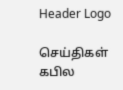Header Logo

செய்திகள்
கபில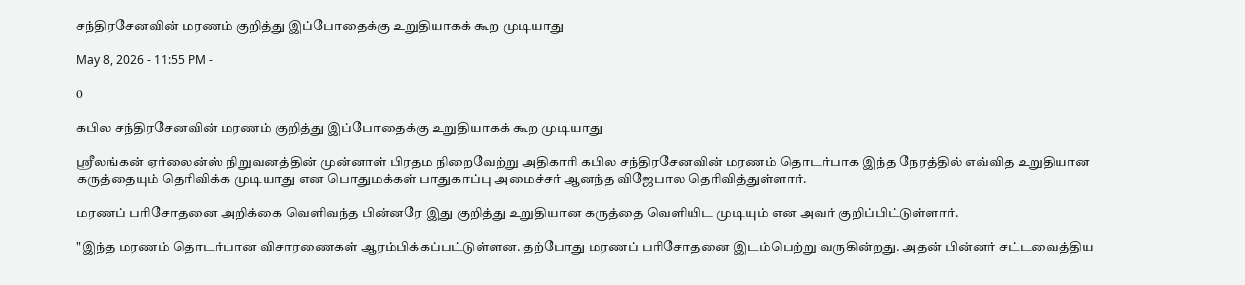சந்திரசேனவின் மரணம் குறித்து இப்போதைக்கு உறுதியாகக் கூற முடியாது

May 8, 2026 - 11:55 PM -

0

கபில சந்திரசேனவின் மரணம் குறித்து இப்போதைக்கு உறுதியாகக் கூற முடியாது

ஸ்ரீலங்கன் ஏர்லைன்ஸ் நிறுவனத்தின் முன்னாள் பிரதம நிறைவேற்று அதிகாரி கபில சந்திரசேனவின் மரணம் தொடர்பாக இந்த நேரத்தில் எவ்வித உறுதியான கருத்தையும் தெரிவிக்க முடியாது என பொதுமக்கள் பாதுகாப்பு அமைச்சர் ஆனந்த விஜேபால தெரிவித்துள்ளார்.

மரணப் பரிசோதனை அறிக்கை வெளிவந்த பின்னரே இது குறித்து உறுதியான கருத்தை வெளியிட முடியும் என அவர் குறிப்பிட்டுள்ளார்.

"இந்த மரணம் தொடர்பான விசாரணைகள் ஆரம்பிக்கப்பட்டுள்ளன. தற்போது மரணப் பரிசோதனை இடம்பெற்று வருகின்றது. அதன் பின்னர் சட்டவைத்திய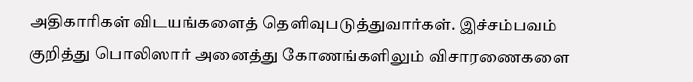அதிகாரிகள் விடயங்களைத் தெளிவுபடுத்துவார்கள். இச்சம்பவம் குறித்து பொலிஸார் அனைத்து கோணங்களிலும் விசாரணைகளை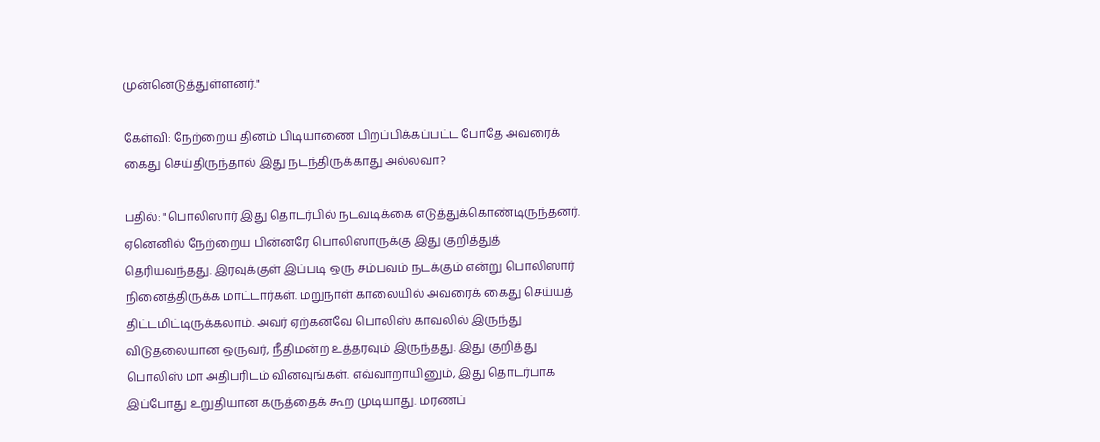முன்னெடுத்துள்ளனர்."

கேள்வி: நேற்றைய தினம் பிடியாணை பிறப்பிக்கப்பட்ட போதே அவரைக் கைது செய்திருந்தால் இது நடந்திருக்காது அல்லவா?

பதில்: "பொலிஸார் இது தொடர்பில் நடவடிக்கை எடுத்துக்கொண்டிருந்தனர். ஏனெனில் நேற்றைய பின்னரே பொலிஸாருக்கு இது குறித்துத் தெரியவந்தது. இரவுக்குள் இப்படி ஒரு சம்பவம் நடக்கும் என்று பொலிஸார் நினைத்திருக்க மாட்டார்கள். மறுநாள் காலையில் அவரைக் கைது செய்யத் திட்டமிட்டிருக்கலாம். அவர் ஏற்கனவே பொலிஸ் காவலில் இருந்து விடுதலையான ஒருவர், நீதிமன்ற உத்தரவும் இருந்தது. இது குறித்து பொலிஸ் மா அதிபரிடம் வினவுங்கள். எவ்வாறாயினும், இது தொடர்பாக இப்போது உறுதியான கருத்தைக் கூற முடியாது. மரணப்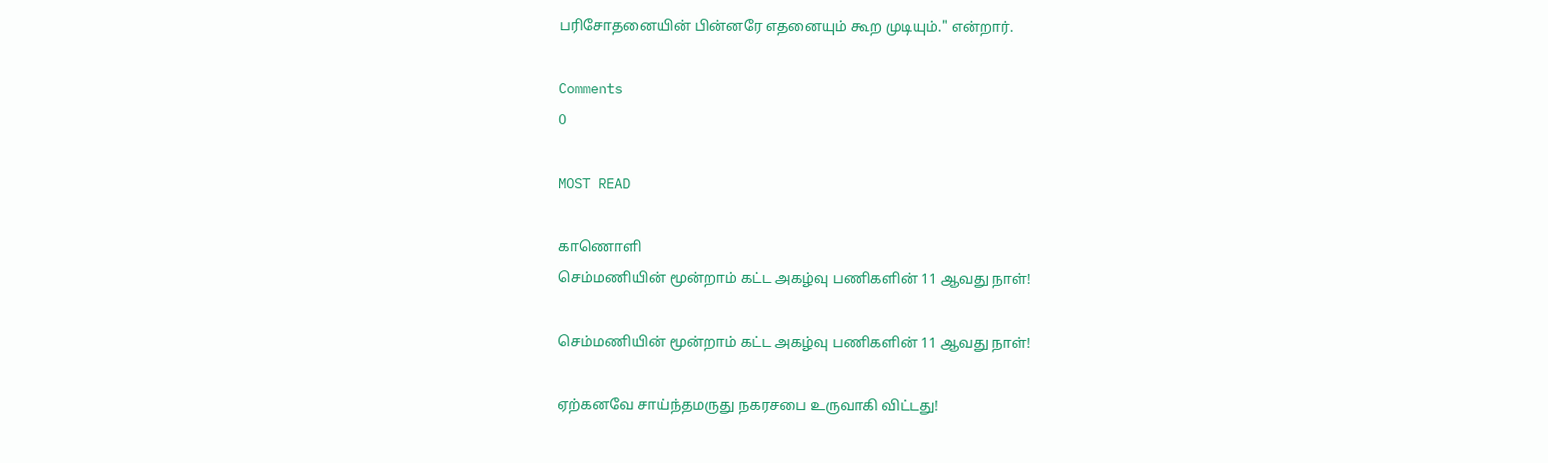பரிசோதனையின் பின்னரே எதனையும் கூற முடியும்." என்றார்.

Comments
0

MOST READ

காணொளி
செம்மணியின் மூன்றாம் கட்ட அகழ்வு பணிகளின் 11 ஆவது நாள்!

செம்மணியின் மூன்றாம் கட்ட அகழ்வு பணிகளின் 11 ஆவது நாள்!

ஏற்கனவே சாய்ந்தமருது நகரசபை உருவாகி விட்டது!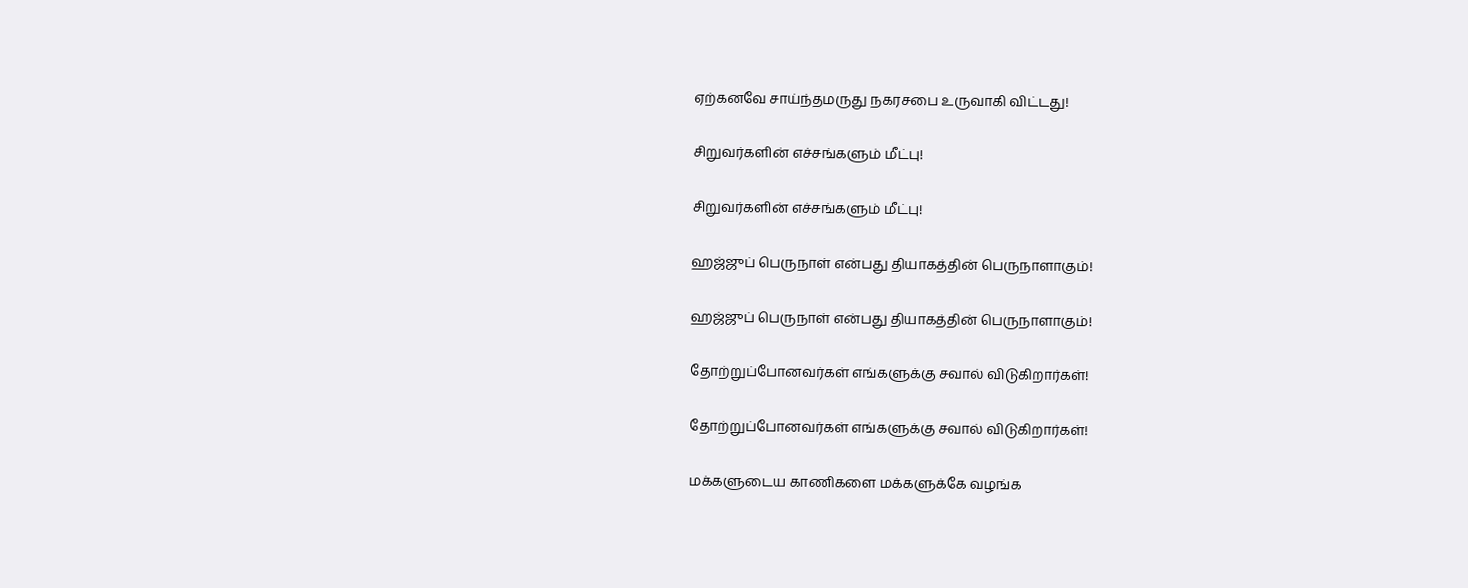ஏற்கனவே சாய்ந்தமருது நகரசபை உருவாகி விட்டது!

சிறுவர்களின் எச்சங்களும் மீட்பு!

சிறுவர்களின் எச்சங்களும் மீட்பு!

ஹஜ்ஜுப் பெருநாள் என்பது தியாகத்தின் பெருநாளாகும்!

ஹஜ்ஜுப் பெருநாள் என்பது தியாகத்தின் பெருநாளாகும்!

தோற்றுப்போனவர்கள் எங்களுக்கு சவால் விடுகிறார்கள்!

தோற்றுப்போனவர்கள் எங்களுக்கு சவால் விடுகிறார்கள்!

மக்களுடைய காணிகளை மக்களுக்கே வழங்க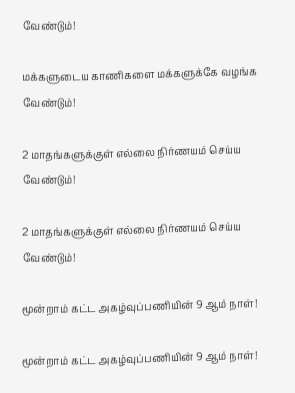வேண்டும்!

மக்களுடைய காணிகளை மக்களுக்கே வழங்க வேண்டும்!

2 மாதங்களுக்குள் எல்லை நிர்ணயம் செய்ய வேண்டும்!

2 மாதங்களுக்குள் எல்லை நிர்ணயம் செய்ய வேண்டும்!

மூன்றாம் கட்ட அகழ்வுப்பணியின் 9 ஆம் நாள்!

மூன்றாம் கட்ட அகழ்வுப்பணியின் 9 ஆம் நாள்!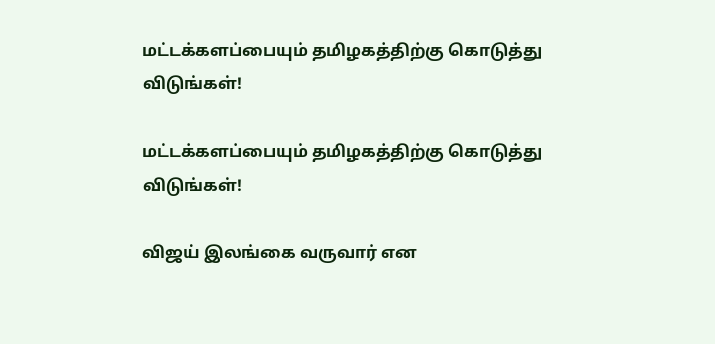மட்டக்களப்பையும் தமிழகத்திற்கு கொடுத்து விடுங்கள்!

மட்டக்களப்பையும் தமிழகத்திற்கு கொடுத்து விடுங்கள்!

விஜய் இலங்கை வருவார் என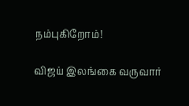நம்புகிறோம்!

விஜய் இலங்கை வருவார்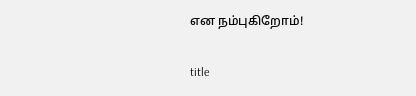என நம்புகிறோம்!

title